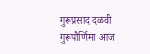गुरूप्रसाद दळवी
गुरूपौर्णिमा आज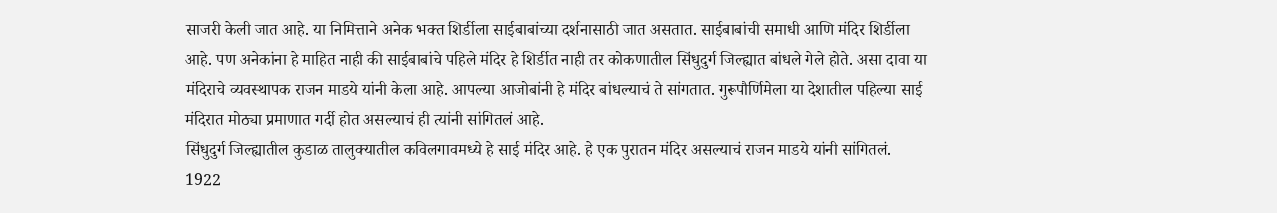साजरी केली जात आहे. या निमित्ताने अनेक भक्त शिर्डीला साईबाबांच्या दर्शनासाठी जात असतात. साईबाबांची समाधी आणि मंदिर शिर्डीला आहे. पण अनेकांना हे माहित नाही की साईबाबांचे पहिले मंदिर हे शिर्डीत नाही तर कोकणातील सिंधुदुर्ग जिल्ह्यात बांधले गेले होते. असा दावा या मंदिराचे व्यवस्थापक राजन माडये यांनी केला आहे. आपल्या आजोबांनी हे मंदिर बांधल्याचं ते सांगतात. गुरूपौर्णिमेला या देशातील पहिल्या साई मंदिरात मोठ्या प्रमाणात गर्दी होत असल्याचं ही त्यांनी सांगितलं आहे.
सिंधुदुर्ग जिल्ह्यातील कुडाळ तालुक्यातील कविलगावमध्ये हे साई मंदिर आहे. हे एक पुरातन मंदिर असल्याचं राजन माडये यांनी सांगितलं. 1922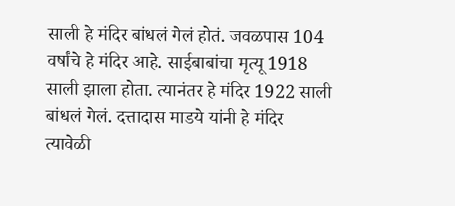साली हे मंदिर बांधलं गेलं होतं. जवळपास 104 वर्षांचे हे मंदिर आहे. साईबाबांचा मृत्यू 1918 साली झाला होता. त्यानंतर हे मंदिर 1922 साली बांधलं गेलं. दत्तादास माडये यांनी हे मंदिर त्यावेळी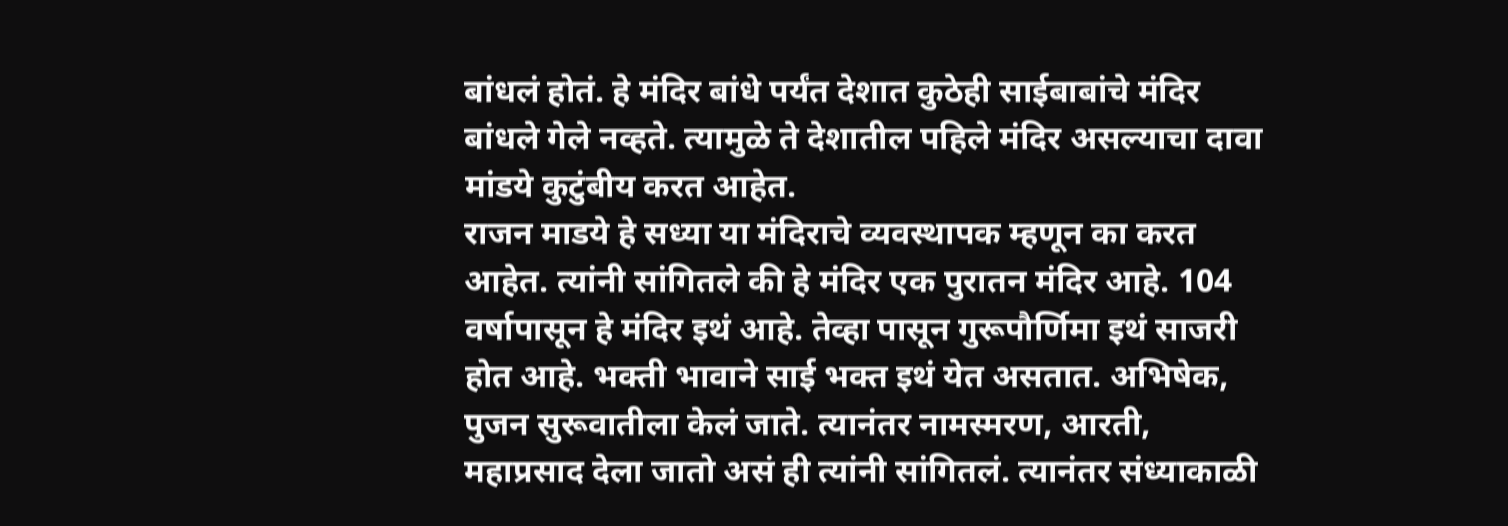बांधलं होतं. हे मंदिर बांधे पर्यंत देशात कुठेही साईबाबांचे मंदिर बांधले गेले नव्हते. त्यामुळे ते देशातील पहिले मंदिर असल्याचा दावा मांडये कुटुंबीय करत आहेत.
राजन माडये हे सध्या या मंदिराचे व्यवस्थापक म्हणून का करत आहेत. त्यांनी सांगितले की हे मंदिर एक पुरातन मंदिर आहे. 104 वर्षापासून हे मंदिर इथं आहे. तेव्हा पासून गुरूपौर्णिमा इथं साजरी होत आहे. भक्ती भावाने साई भक्त इथं येत असतात. अभिषेक, पुजन सुरूवातीला केलं जाते. त्यानंतर नामस्मरण, आरती, महाप्रसाद देला जातो असं ही त्यांनी सांगितलं. त्यानंतर संध्याकाळी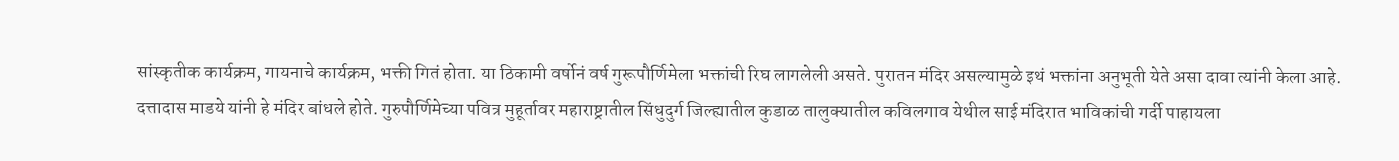सांस्कृतीक कार्यक्रम, गायनाचे कार्यक्रम, भक्ती गितं होता. या ठिकामी वर्षोनं वर्ष गुरूपौर्णिमेला भक्तांची रिघ लागलेली असते. पुरातन मंदिर असल्यामुळे इथं भक्तांना अनुभूती येते असा दावा त्यांनी केला आहे.
दत्तादास माडये यांनी हे मंदिर बांधले होते. गुरुपौर्णिमेच्या पवित्र मुहूर्तावर महाराष्ट्रातील सिंधुदुर्ग जिल्ह्यातील कुडाळ तालुक्यातील कविलगाव येथील साई मंदिरात भाविकांची गर्दी पाहायला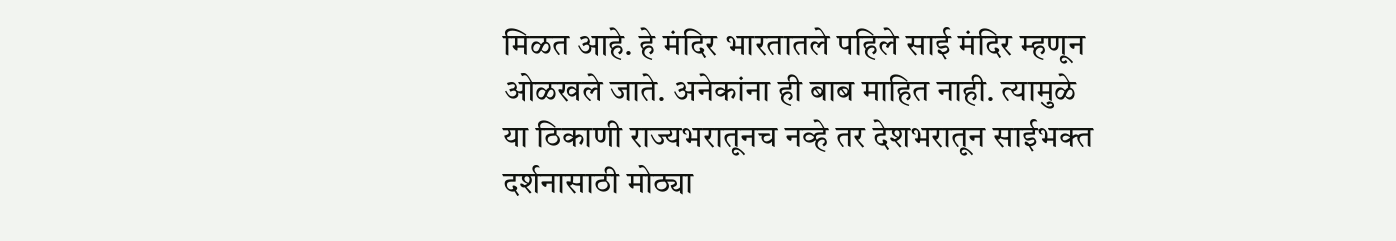मिळत आहे. हे मंदिर भारतातले पहिले साई मंदिर म्हणून ओळखले जाते. अनेकांना ही बाब माहित नाही. त्यामुळे या ठिकाणी राज्यभरातूनच नव्हे तर देशभरातून साईभक्त दर्शनासाठी मोठ्या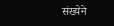संख्येने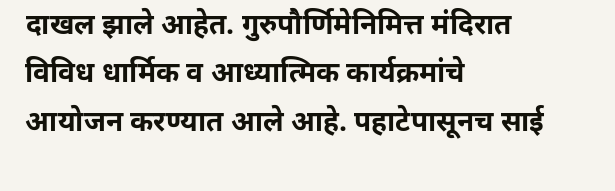दाखल झाले आहेत. गुरुपौर्णिमेनिमित्त मंदिरात विविध धार्मिक व आध्यात्मिक कार्यक्रमांचे आयोजन करण्यात आले आहे. पहाटेपासूनच साई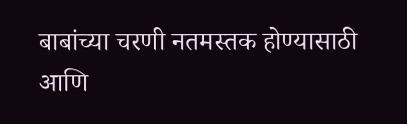बाबांच्या चरणी नतमस्तक होण्यासाठी आणि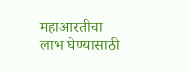महाआरतीचा लाभ घेण्यासाठी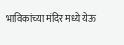भाविकांच्या मंदिर मध्ये येऊ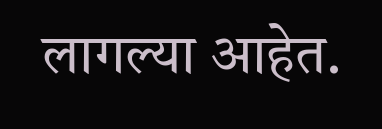लागल्या आहेत.